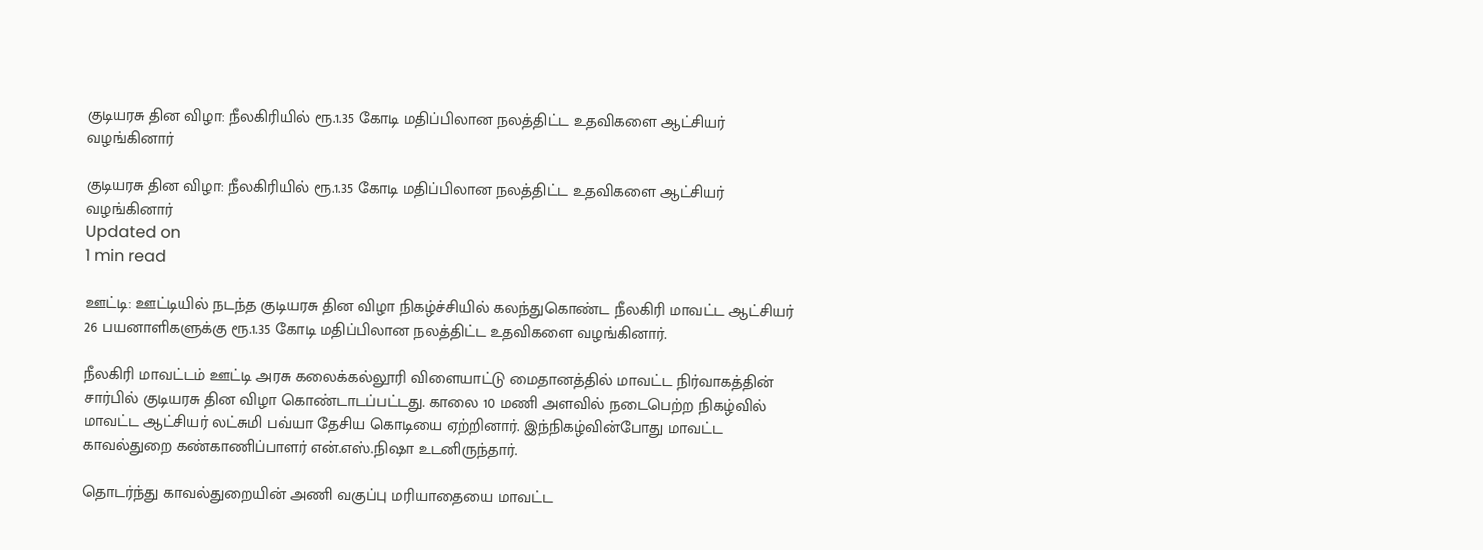குடியரசு தின விழா: நீலகிரியில் ரூ.1.35 கோடி மதிப்பிலான நலத்திட்ட உதவிகளை ஆட்சியர் வழங்கினார்

குடியரசு தின விழா: நீலகிரியில் ரூ.1.35 கோடி மதிப்பிலான நலத்திட்ட உதவிகளை ஆட்சியர் வழங்கினார்
Updated on
1 min read

ஊட்டி: ஊட்டியில் நடந்த குடியரசு தின விழா நிகழ்ச்சியில் கலந்துகொண்ட நீலகிரி மாவட்ட ஆட்சியர் 26 பயனாளிகளுக்கு ரூ.1.35 கோடி மதிப்பிலான நலத்திட்ட உதவிகளை வழங்கினார்.

நீலகிரி மாவட்டம் ஊட்டி அரசு கலைக்கல்லூரி விளையாட்டு மைதானத்தில் மாவட்ட நிர்வாகத்தின் சார்பில் குடியரசு தின விழா கொண்டாடப்பட்டது. காலை 10 மணி அளவில் நடைபெற்ற நிகழ்வில் மாவட்ட ஆட்சியர் லட்சுமி பவ்யா தேசிய கொடியை ஏற்றினார். இந்நிகழ்வின்போது மாவட்ட காவல்துறை கண்காணிப்பாளர் என்.எஸ்.நிஷா உடனிருந்தார்.

தொடர்ந்து காவல்துறையின் அணி வகுப்பு மரியாதையை மாவட்ட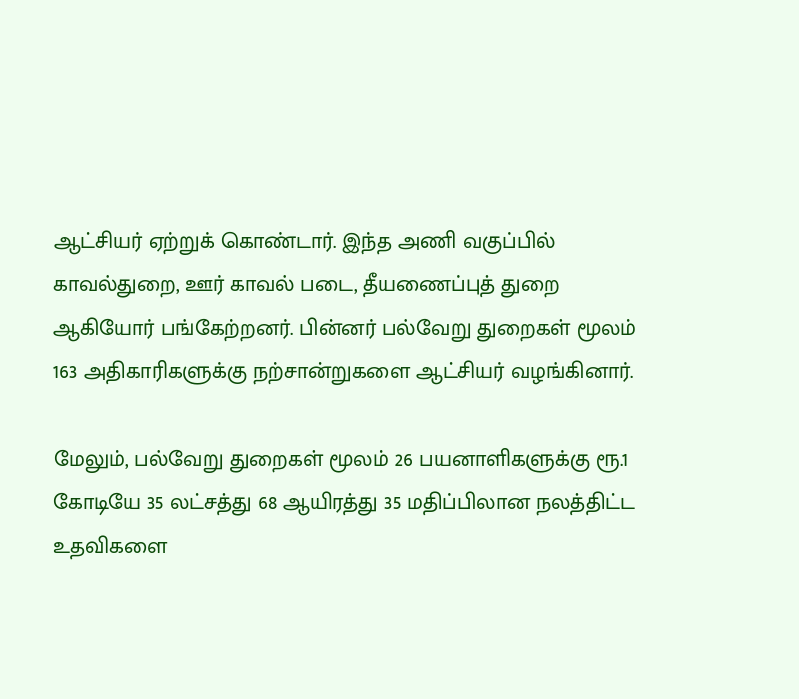ஆட்சியர் ஏற்றுக் கொண்டார். இந்த அணி வகுப்பில் காவல்துறை, ஊர் காவல் படை, தீயணைப்புத் துறை ஆகியோர் பங்கேற்றனர். பின்னர் பல்வேறு துறைகள் மூலம் 163 அதிகாரிகளுக்கு நற்சான்றுகளை ஆட்சியர் வழங்கினார்.

மேலும், பல்வேறு துறைகள் மூலம் 26 பயனாளிகளுக்கு ரூ.1 கோடியே 35 லட்சத்து 68 ஆயிரத்து 35 மதிப்பிலான நலத்திட்ட உதவிகளை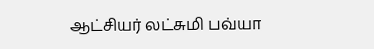ஆட்சியர் லட்சுமி பவ்யா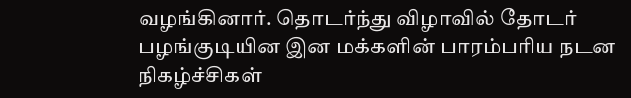வழங்கினார். தொடர்ந்து விழாவில் தோடர் பழங்குடியின இன மக்களின் பாரம்பரிய நடன நிகழ்ச்சிகள்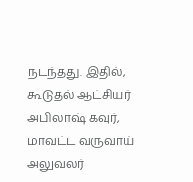நடந்தது. இதில், கூடுதல் ஆட்சியர் அபிலாஷ் கவுர், மாவட்ட வருவாய் அலுவலர்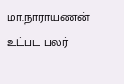மா.நாராயணன் உட்பட பலர்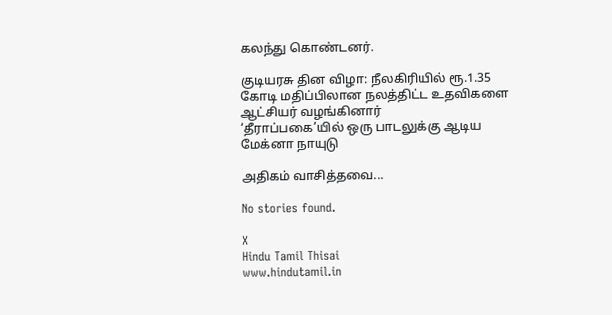கலந்து கொண்டனர்.

குடியரசு தின விழா: நீலகிரியில் ரூ.1.35 கோடி மதிப்பிலான நலத்திட்ட உதவிகளை ஆட்சியர் வழங்கினார்
‘தீராப்பகை’யில் ஒரு பாடலுக்கு ஆடிய மேக்னா நாயுடு

அதிகம் வாசித்தவை...

No stories found.

X
Hindu Tamil Thisai
www.hindutamil.in